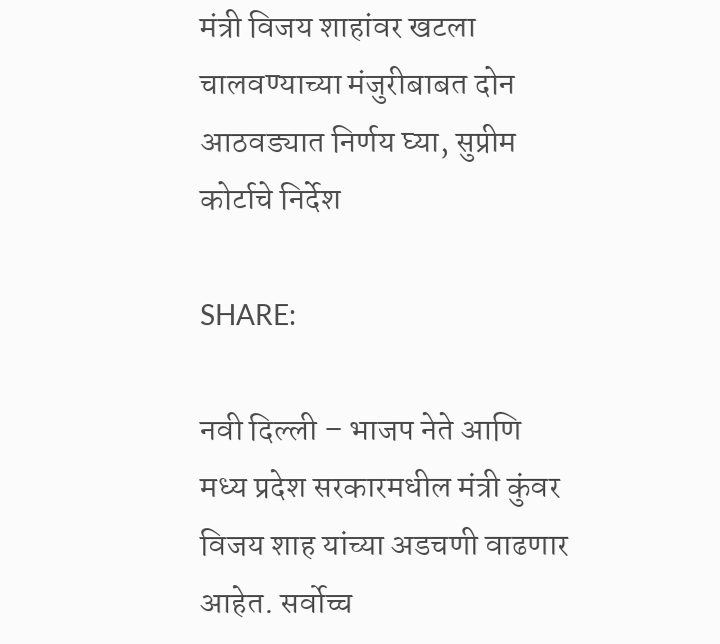मंत्री विजय शाहांवर खटला चालवण्याच्या मंजुरीबाबत दोन आठवड्यात निर्णय घ्या, सुप्रीम कोर्टाचे निर्देश

SHARE:

नवी दिल्ली – भाजप नेते आणि मध्य प्रदेश सरकारमधील मंत्री कुंवर विजय शाह यांच्या अडचणी वाढणार आहेत. सर्वोच्च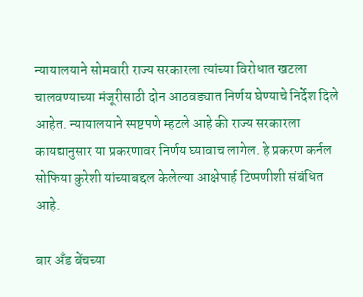न्यायालयाने सोमवारी राज्य सरकारला त्यांच्या विरोधात खटला चालवण्याच्या मंजूरीसाठी दोन आठवड्यात निर्णय घेण्याचे निर्देश दिले आहेत. न्यायालयाने स्पष्टपणे म्हटले आहे की राज्य सरकारला कायद्यानुसार या प्रकरणावर निर्णय घ्यावाच लागेल. हे प्रकरण कर्नल सोफिया कुरेशी यांच्याबद्दल केलेल्या आक्षेपार्ह टिप्पणीशी संबंधित आहे.

बार अँड बेंचच्या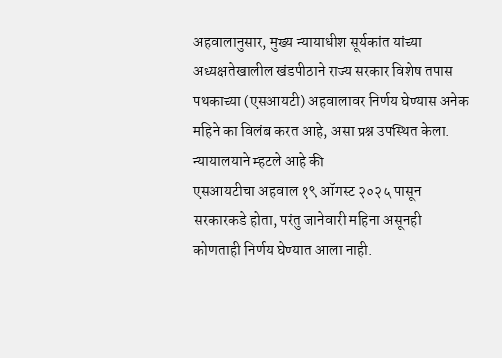अहवालानुसार, मुख्य न्यायाधीश सूर्यकांत यांच्या अध्यक्षतेखालील खंडपीठाने राज्य सरकार विशेष तपास पथकाच्या (एसआयटी) अहवालावर निर्णय घेण्यास अनेक महिने का विलंब करत आहे, असा प्रश्न उपस्थित केला. न्यायालयाने म्हटले आहे की
एसआयटीचा अहवाल १९ ऑगस्ट २०२५ पासून सरकारकडे होता, परंतु जानेवारी महिना असूनही कोणताही निर्णय घेण्यात आला नाही.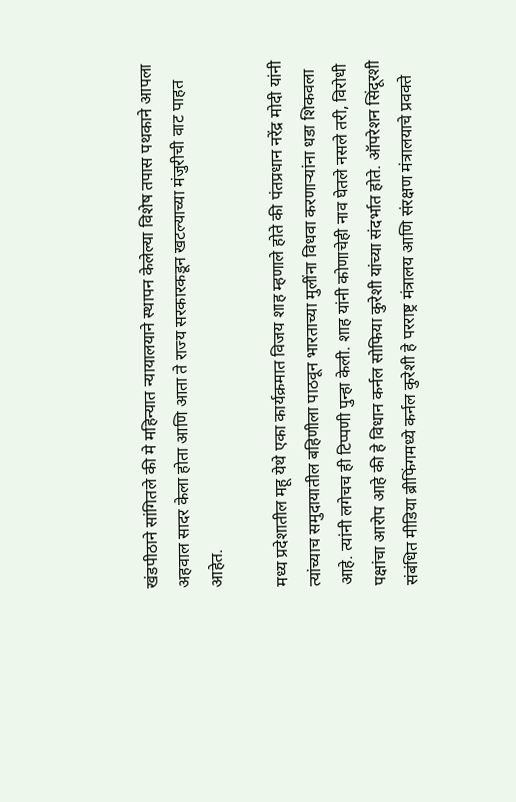खंडपीठाने सांगितले की मे महिन्यात न्यायालयाने स्थापन केलेल्या विशेष तपास पथकाने आपला अहवाल सादर केला होता आणि आता ते राज्य सरकारकडून खटल्याच्या मंजुरीची वाट पाहत आहेत.

मध्य प्रदेशातील महू येथे एका कार्यक्रमात विजय शाह म्हणाले होते की पंतप्रधान नरेंद्र मोदी यांनी त्यांच्याच समुदायातील बहिणीला पाठवून भारताच्या मुलींना विधवा करणाऱ्यांना धडा शिकवला आहे. त्यांनी लगेचच ही टिप्पणी पुन्हा केली. शाह यांनी कोणाचेही नाव घेतले नसले तरी, विरोधी पक्षांचा आरोप आहे की हे विधान कर्नल सोफिया कुरेशी यांच्या संदर्भात होते. ऑपरेशन सिंदूरशी संबंधित मीडिया ब्रीफिंगमध्ये कर्नल कुरेशी हे परराष्ट्र मंत्रालय आणि संरक्षण मंत्रालयाचे प्रवक्ते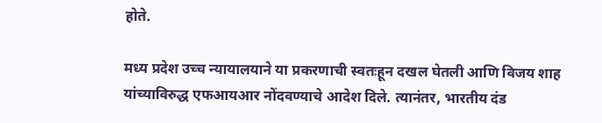होते.

मध्य प्रदेश उच्च न्यायालयाने या प्रकरणाची स्वतःहून दखल घेतली आणि विजय शाह यांच्याविरुद्ध एफआयआर नोंदवण्याचे आदेश दिले. त्यानंतर, भारतीय दंड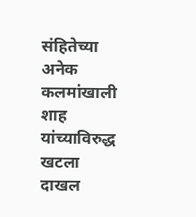संहितेच्या अनेक कलमांखाली शाह यांच्याविरुद्ध खटला दाखल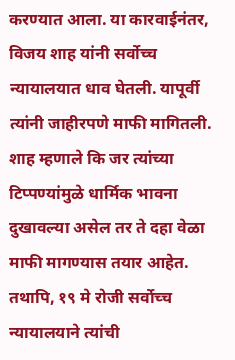करण्यात आला. या कारवाईनंतर, विजय शाह यांनी सर्वोच्च न्यायालयात धाव घेतली. यापूर्वी त्यांनी जाहीरपणे माफी मागितली. शाह म्हणाले कि जर त्यांच्या टिप्पण्यांमुळे धार्मिक भावना दुखावल्या असेल तर ते दहा वेळा माफी मागण्यास तयार आहेत. तथापि, १९ मे रोजी सर्वोच्च न्यायालयाने त्यांची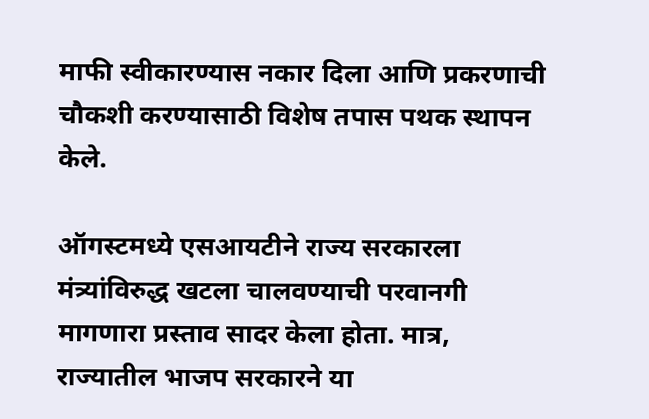माफी स्वीकारण्यास नकार दिला आणि प्रकरणाची चौकशी करण्यासाठी विशेष तपास पथक स्थापन केले.

ऑगस्टमध्ये एसआयटीने राज्य सरकारला मंत्र्यांविरुद्ध खटला चालवण्याची परवानगी मागणारा प्रस्ताव सादर केला होता. मात्र, राज्यातील भाजप सरकारने या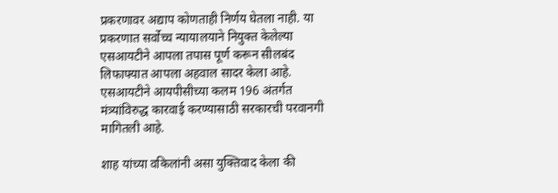प्रकरणावर अद्याप कोणताही निर्णय घेतला नाही. या प्रकरणात सर्वोच्च न्यायालयाने नियुक्त केलेल्या एसआयटीने आपला तपास पूर्ण करून सीलबंद लिफाफ्यात आपला अहवाल सादर केला आहे. एसआयटीने आयपीसीच्या कलम 196 अंतर्गत मंत्र्यांविरुद्ध कारवाई करण्यासाठी सरकारची परवानगी मागितली आहे.

शाह यांच्या वकिलांनी असा युक्तिवाद केला की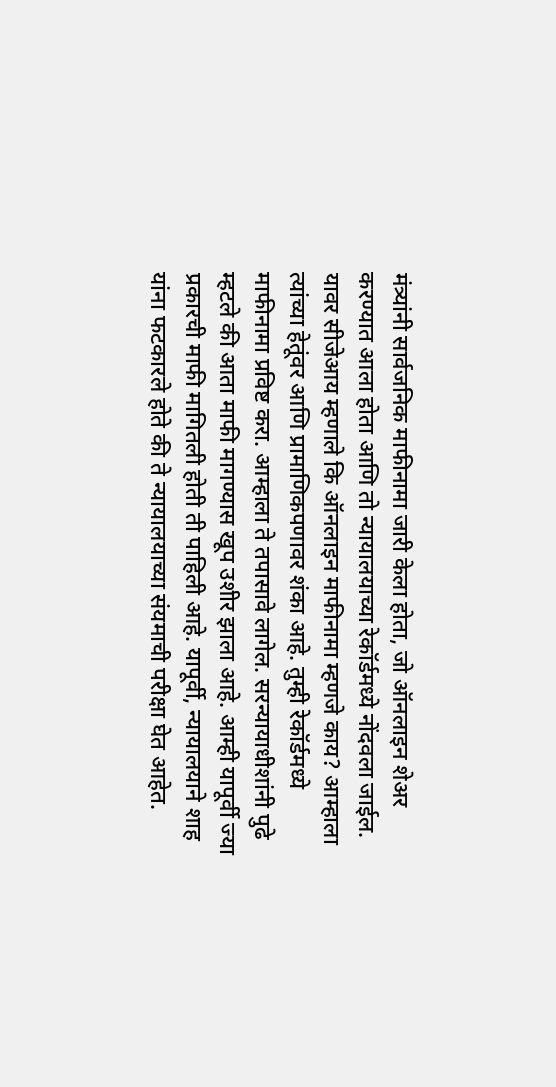मंत्र्यांनी सार्वजनिक माफीनामा जारी केला होता, जो ऑनलाइन शेअर करण्यात आला होता आणि तो न्यायालयाच्या रेकॉर्डमध्ये नोंदवला जाईल. यावर सीजेआय म्हणाले कि ऑनलाइन माफीनामा म्हणजे काय? आम्हाला त्यांच्या हेतूंवर आणि प्रामाणिकपणावर शंका आहे. तुम्ही रेकॉर्डमध्ये माफीनामा प्रविष्ट करा. आम्हाला ते तपासावे लागेल. सरन्यायाधीशांनी पुढे म्हटले की आता माफी मागण्यास खूप उशीर झाला आहे. आम्ही यापूर्वी ज्या प्रकारची माफी मागितली होती ती पाहिली आहे. यापूर्वी, न्यायालयाने शाह यांना फटकारले होते की ते न्यायालयाच्या संयमाची परीक्षा घेत आहेत.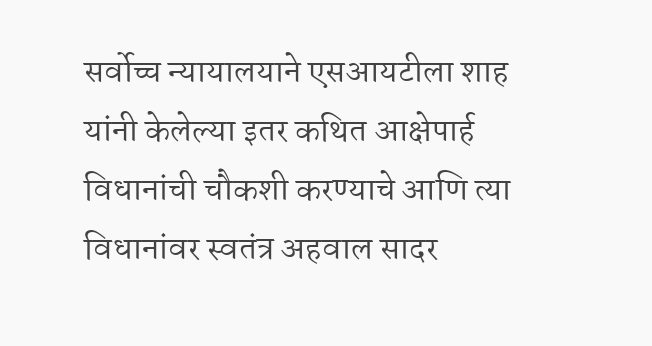सर्वोच्च न्यायालयाने एसआयटीला शाह यांनी केलेल्या इतर कथित आक्षेपार्ह विधानांची चौकशी करण्याचे आणि त्या विधानांवर स्वतंत्र अहवाल सादर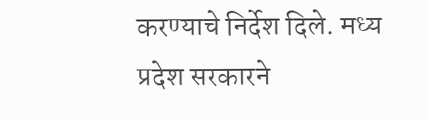करण्याचे निर्देश दिले. मध्य प्रदेश सरकारने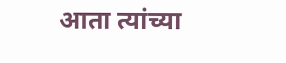आता त्यांच्या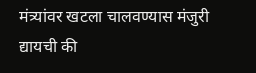मंत्र्यांवर खटला चालवण्यास मंजुरी द्यायची की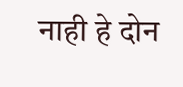नाही हे दोन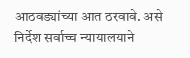आठवड्यांच्या आत ठरवावे. असे निर्देश सर्वाच्च न्यायालयाने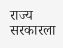राज्य सरकारला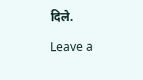दिले.

Leave a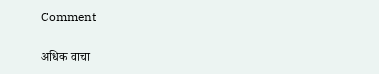Comment

अधिक वाचा